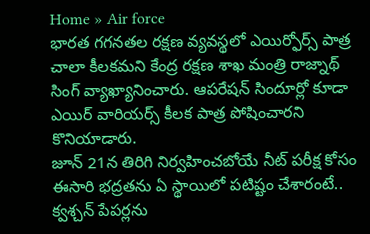Home » Air force
భారత గగనతల రక్షణ వ్యవస్థలో ఎయిర్ఫోర్స్ పాత్ర చాలా కీలకమని కేంద్ర రక్షణ శాఖ మంత్రి రాజ్నాథ్ సింగ్ వ్యాఖ్యానించారు. ఆపరేషన్ సిందూర్లో కూడా ఎయిర్ వారియర్స్ కీలక పాత్ర పోషించారని కొనియాడారు.
జూన్ 21న తిరిగి నిర్వహించబోయే నీట్ పరీక్ష కోసం ఈసారి భద్రతను ఏ స్థాయిలో పటిష్టం చేశారంటే.. క్వశ్చన్ పేపర్లను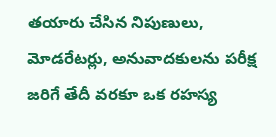తయారు చేసిన నిపుణులు, మోడరేటర్లు, అనువాదకులను పరీక్ష జరిగే తేదీ వరకూ ఒక రహస్య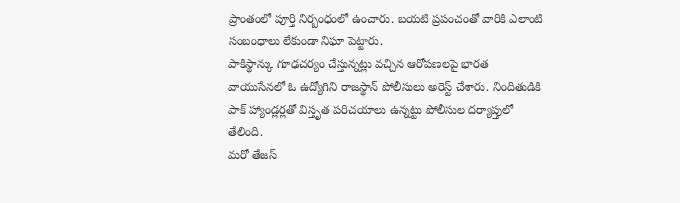ప్రాంతంలో పూర్తి నిర్బంధంలో ఉంచారు. బయటి ప్రపంచంతో వారికి ఎలాంటి సంబంధాలు లేకుండా నిఘా పెట్టారు.
పాకిస్థాన్కు గూఢచర్యం చేస్తున్నట్లు వచ్చిన ఆరోపణలపై భారత వాయుసేనలో ఓ ఉద్యోగిని రాజస్థాన్ పోలీసులు అరెస్ట్ చేశారు. నిందితుడికి పాక్ హ్యాండ్లర్లతో విస్తృత పరిచయాలు ఉన్నట్టు పోలీసుల దర్యాప్తులో తేలింది.
మరో తేజస్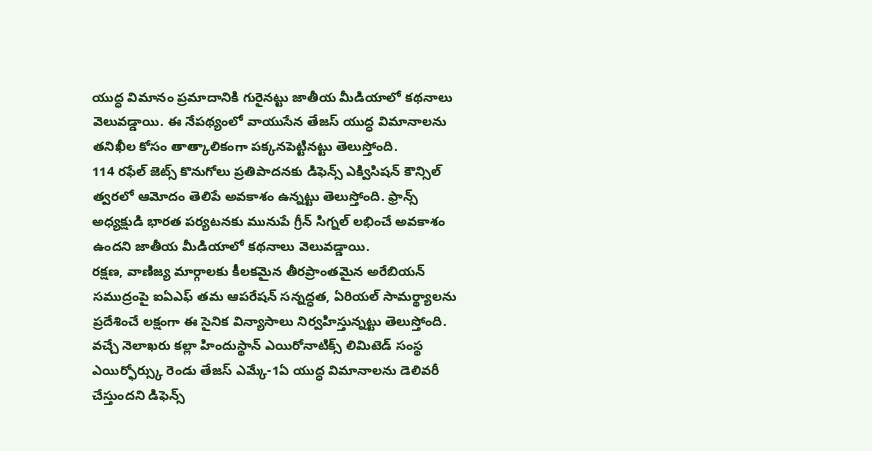యుద్ధ విమానం ప్రమాదానికి గురైనట్టు జాతీయ మీడియాలో కథనాలు వెలువడ్డాయి. ఈ నేపథ్యంలో వాయుసేన తేజస్ యుద్ధ విమానాలను తనిఖీల కోసం తాత్కాలికంగా పక్కనపెట్టినట్టు తెలుస్తోంది.
114 రఫేల్ జెట్స్ కొనుగోలు ప్రతిపాదనకు డిఫెన్స్ ఎక్విసిషన్ కౌన్సిల్ త్వరలో ఆమోదం తెలిపే అవకాశం ఉన్నట్టు తెలుస్తోంది. ఫ్రాన్స్ అధ్యక్షుడి భారత పర్యటనకు మునుపే గ్రీన్ సిగ్నల్ లభించే అవకాశం ఉందని జాతీయ మీడియాలో కథనాలు వెలువడ్డాయి.
రక్షణ, వాణిజ్య మార్గాలకు కీలకమైన తీరప్రాంతమైన అరేబియన్ సముద్రంపై ఐఏఎఫ్ తమ ఆపరేషన్ సన్నద్ధత, ఏరియల్ సామర్థ్యాలను ప్రదేశించే లక్షంగా ఈ సైనిక విన్యాసాలు నిర్వహిస్తున్నట్టు తెలుస్తోంది.
వచ్చే నెలాఖరు కల్లా హిందుస్థాన్ ఎయిరోనాటిక్స్ లిమిటెడ్ సంస్థ ఎయిర్ఫోర్స్కు రెండు తేజస్ ఎమ్కే-1ఏ యుద్ధ విమానాలను డెలివరీ చేస్తుందని డిఫెన్స్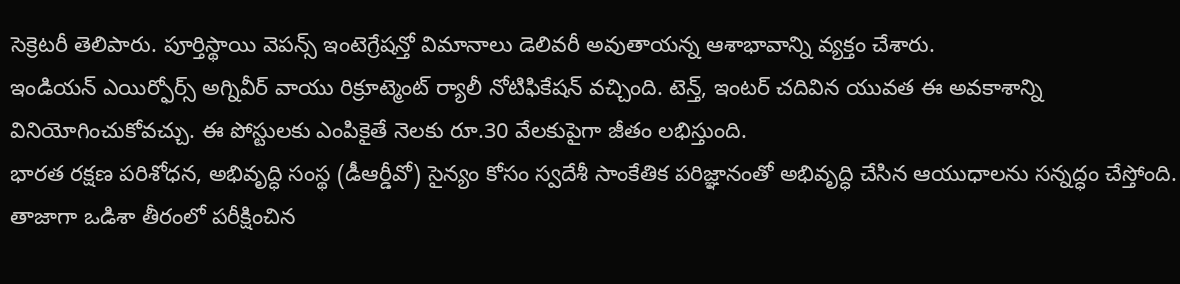సెక్రెటరీ తెలిపారు. పూర్తిస్థాయి వెపన్స్ ఇంటెగ్రేషన్తో విమానాలు డెలివరీ అవుతాయన్న ఆశాభావాన్ని వ్యక్తం చేశారు.
ఇండియన్ ఎయిర్ఫోర్స్ అగ్నివీర్ వాయు రిక్రూట్మెంట్ ర్యాలీ నోటిఫికేషన్ వచ్చింది. టెన్త్, ఇంటర్ చదివిన యువత ఈ అవకాశాన్ని వినియోగించుకోవచ్చు. ఈ పోస్టులకు ఎంపికైతే నెలకు రూ.30 వేలకుపైగా జీతం లభిస్తుంది.
భారత రక్షణ పరిశోధన, అభివృద్ధి సంస్థ (డీఆర్డీవో) సైన్యం కోసం స్వదేశీ సాంకేతిక పరిజ్ఞానంతో అభివృద్ధి చేసిన ఆయుధాలను సన్నద్ధం చేస్తోంది. తాజాగా ఒడిశా తీరంలో పరీక్షించిన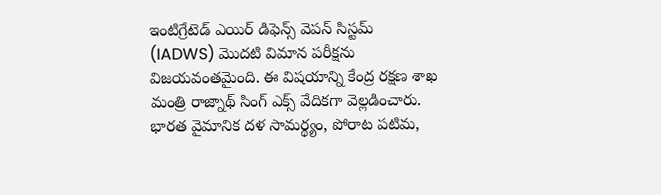ఇంటిగ్రేటెడ్ ఎయిర్ డిఫెన్స్ వెపన్ సిస్టమ్ (IADWS) మొదటి విమాన పరీక్షను విజయవంతమైంది. ఈ విషయాన్ని కేంద్ర రక్షణ శాఖ మంత్రి రాజ్నాథ్ సింగ్ ఎక్స్ వేదికగా వెల్లడించారు.
భారత వైమానిక దళ సామర్థ్యం, పోరాట పటిమ,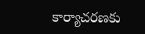కార్యాచరణకు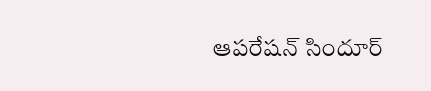ఆపరేషన్ సిందూర్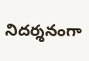నిదర్శనంగా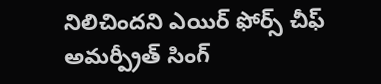నిలిచిందని ఎయిర్ ఫోర్స్ చీఫ్ అమర్ప్రీత్ సింగ్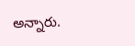అన్నారు.